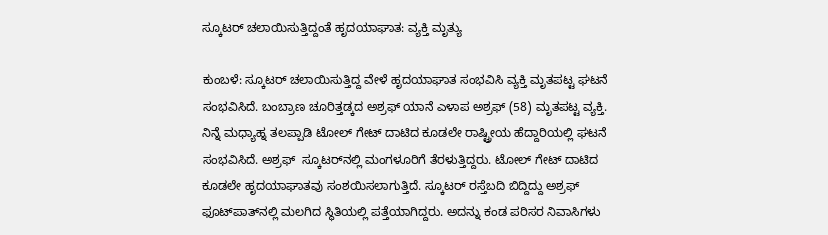ಸ್ಕೂಟರ್ ಚಲಾಯಿಸುತ್ತಿದ್ದಂತೆ ಹೃದಯಾಘಾತ: ವ್ಯಕ್ತಿ ಮೃತ್ಯು

ಕುಂಬಳೆ: ಸ್ಕೂಟರ್ ಚಲಾಯಿಸುತ್ತಿದ್ದ ವೇಳೆ ಹೃದಯಾಘಾತ ಸಂಭವಿಸಿ ವ್ಯಕ್ತಿ ಮೃತಪಟ್ಟ ಘಟನೆ ಸಂಭವಿಸಿದೆ. ಬಂಬ್ರಾಣ ಚೂರಿತ್ತಡ್ಕದ ಅಶ್ರಫ್ ಯಾನೆ ಎಳಾಪ ಅಶ್ರಫ್ (58) ಮೃತಪಟ್ಟ ವ್ಯಕ್ತಿ. ನಿನ್ನೆ ಮಧ್ಯಾಹ್ನ ತಲಪ್ಪಾಡಿ ಟೋಲ್ ಗೇಟ್ ದಾಟಿದ ಕೂಡಲೇ ರಾಷ್ಟ್ರೀಯ ಹೆದ್ದಾರಿಯಲ್ಲಿ ಘಟನೆ ಸಂಭವಿಸಿದೆ. ಅಶ್ರಫ್  ಸ್ಕೂಟರ್‌ನಲ್ಲಿ ಮಂಗಳೂರಿಗೆ ತೆರಳುತ್ತಿದ್ದರು. ಟೋಲ್ ಗೇಟ್ ದಾಟಿದ ಕೂಡಲೇ ಹೃದಯಾಘಾತವು ಸಂಶಯಿಸಲಾಗುತ್ತಿದೆ. ಸ್ಕೂಟರ್ ರಸ್ತೆಬದಿ ಬಿದ್ದಿದ್ದು ಅಶ್ರಫ್ ಫೂಟ್‌ಪಾತ್‌ನಲ್ಲಿ ಮಲಗಿದ ಸ್ಥಿತಿಯಲ್ಲಿ ಪತ್ತೆಯಾಗಿದ್ದರು. ಅದನ್ನು ಕಂಡ ಪರಿಸರ ನಿವಾಸಿಗಳು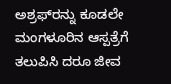ಅಶ್ರಫ್‌ರನ್ನು ಕೂಡಲೇ  ಮಂಗಳೂರಿನ ಆಸ್ಪತ್ರೆಗೆ ತಲುಪಿಸಿ ದರೂ ಜೀವ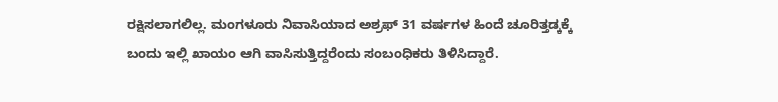ರಕ್ಷಿಸಲಾಗಲಿಲ್ಲ. ಮಂಗಳೂರು ನಿವಾಸಿಯಾದ ಅಶ್ರಫ್ 31 ವರ್ಷಗಳ ಹಿಂದೆ ಚೂರಿತ್ತಡ್ಕಕ್ಕೆ ಬಂದು ಇಲ್ಲಿ ಖಾಯಂ ಆಗಿ ವಾಸಿಸುತ್ತಿದ್ದರೆಂದು ಸಂಬಂಧಿಕರು ತಿಳಿಸಿದ್ದಾರೆ.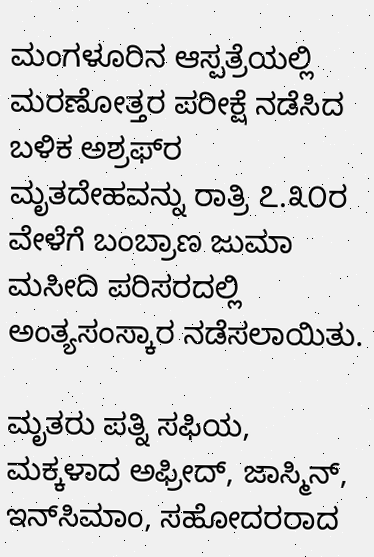ಮಂಗಳೂರಿನ ಆಸ್ಪತ್ರೆಯಲ್ಲಿ ಮರಣೋತ್ತರ ಪರೀಕ್ಷೆ ನಡೆಸಿದ ಬಳಿಕ ಅಶ್ರಫ್‌ರ ಮೃತದೇಹವನ್ನು ರಾತ್ರಿ ೭.೩೦ರ ವೇಳೆಗೆ ಬಂಬ್ರಾಣ ಜುಮಾ ಮಸೀದಿ ಪರಿಸರದಲ್ಲಿ ಅಂತ್ಯಸಂಸ್ಕಾರ ನಡೆಸಲಾಯಿತು.

ಮೃತರು ಪತ್ನಿ ಸಫಿಯ, ಮಕ್ಕಳಾದ ಅಫ್ರೀದ್, ಜಾಸ್ಮಿನ್, ಇನ್‌ಸಿಮಾಂ, ಸಹೋದರರಾದ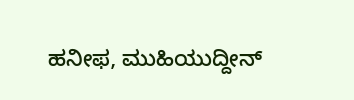ಹನೀಫ, ಮುಹಿಯುದ್ದೀನ್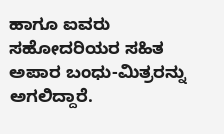ಹಾಗೂ ಐವರು ಸಹೋದರಿಯರ ಸಹಿತ ಅಪಾರ ಬಂಧು-ಮಿತ್ರರನ್ನು ಅಗಲಿದ್ದಾರೆ.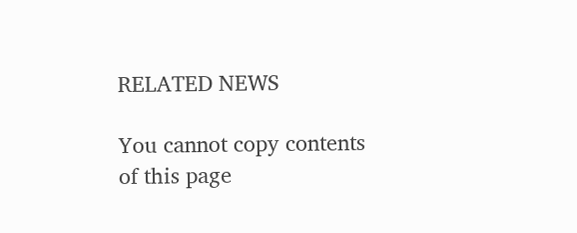RELATED NEWS

You cannot copy contents of this page